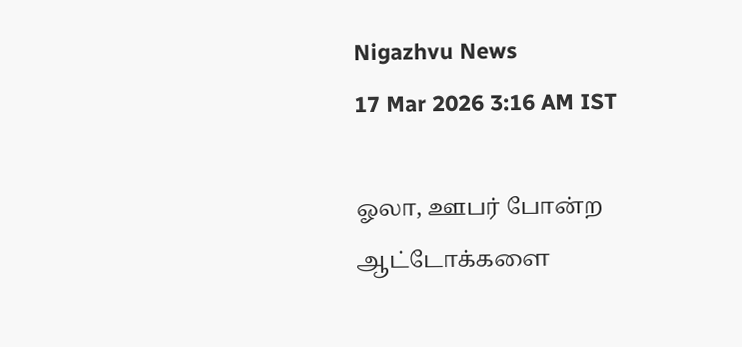Nigazhvu News
17 Mar 2026 3:16 AM IST

ஓலா, ஊபர் போன்ற ஆட்டோக்களை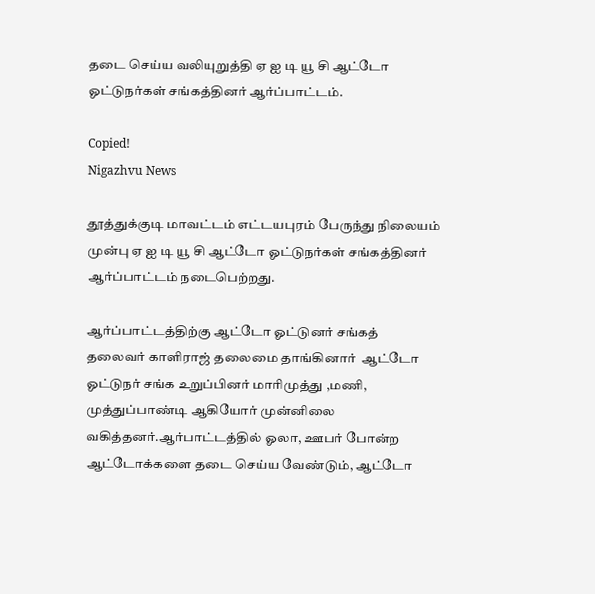தடை செய்ய வலியுறுத்தி ஏ ஐ டி யூ சி ஆட்டோ ஓட்டுநர்கள் சங்கத்தினர் ஆர்ப்பாட்டம்.

Copied!
Nigazhvu News

தூத்துக்குடி மாவட்டம் எட்டயபுரம் பேருந்து நிலையம் முன்பு ஏ ஐ டி யூ சி ஆட்டோ ஓட்டுநர்கள் சங்கத்தினர் ஆர்ப்பாட்டம் நடைபெற்றது.

ஆர்ப்பாட்டத்திற்கு ஆட்டோ ஓட்டுனர் சங்கத் தலைவர் காளிராஜ் தலைமை தாங்கினார்  ஆட்டோ ஓட்டுநர் சங்க உறுப்பினர் மாரிமுத்து ,மணி, முத்துப்பாண்டி ஆகியோர் முன்னிலை வகித்தனர்.ஆர்பாட்டத்தில் ஓலா, ஊபர் போன்ற ஆட்டோக்களை தடை செய்ய வேண்டும், ஆட்டோ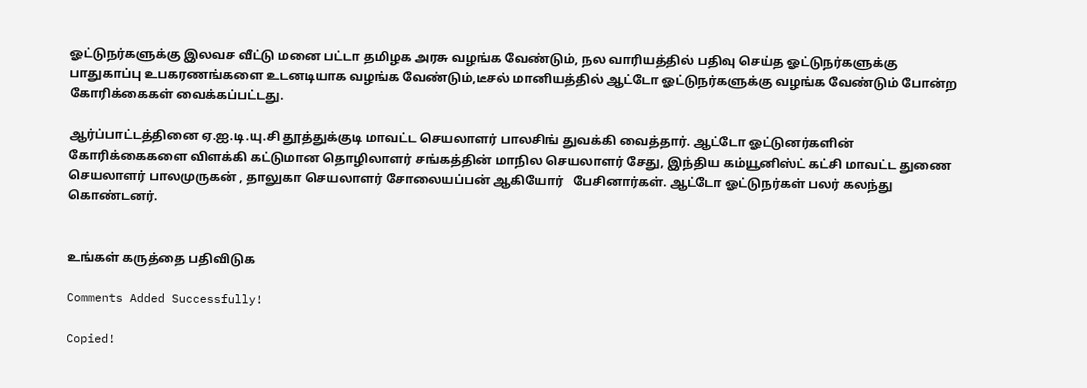ஓட்டுநர்களுக்கு இலவச வீட்டு மனை பட்டா தமிழக அரசு வழங்க வேண்டும், நல வாரியத்தில் பதிவு செய்த ஓட்டுநர்களுக்கு பாதுகாப்பு உபகரணங்களை உடனடியாக வழங்க வேண்டும்,டீசல் மானியத்தில் ஆட்டோ ஓட்டுநர்களுக்கு வழங்க வேண்டும் போன்ற கோரிக்கைகள் வைக்கப்பட்டது.

ஆர்ப்பாட்டத்தினை ஏ.ஐ.டி.யு.சி தூத்துக்குடி மாவட்ட செயலாளர் பாலசிங் துவக்கி வைத்தார். ஆட்டோ ஓட்டுனர்களின் கோரிக்கைகளை விளக்கி கட்டுமான தொழிலாளர் சங்கத்தின் மாநில செயலாளர் சேது, இந்திய கம்யூனிஸ்ட் கட்சி மாவட்ட துணை செயலாளர் பாலமுருகன் , தாலுகா செயலாளர் சோலையப்பன் ஆகியோர்   பேசினார்கள். ஆட்டோ ஓட்டுநர்கள் பலர் கலந்து கொண்டனர்.


உங்கள் கருத்தை பதிவிடுக

Comments Added Successfully!

Copied!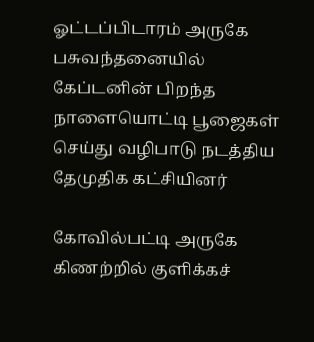ஓட்டப்பிடாரம் அருகே பசுவந்தனையில் கேப்டனின் பிறந்த நாளையொட்டி பூஜைகள் செய்து வழிபாடு நடத்திய தேமுதிக கட்சியினர்

கோவில்பட்டி அருகே கிணற்றில் குளிக்கச்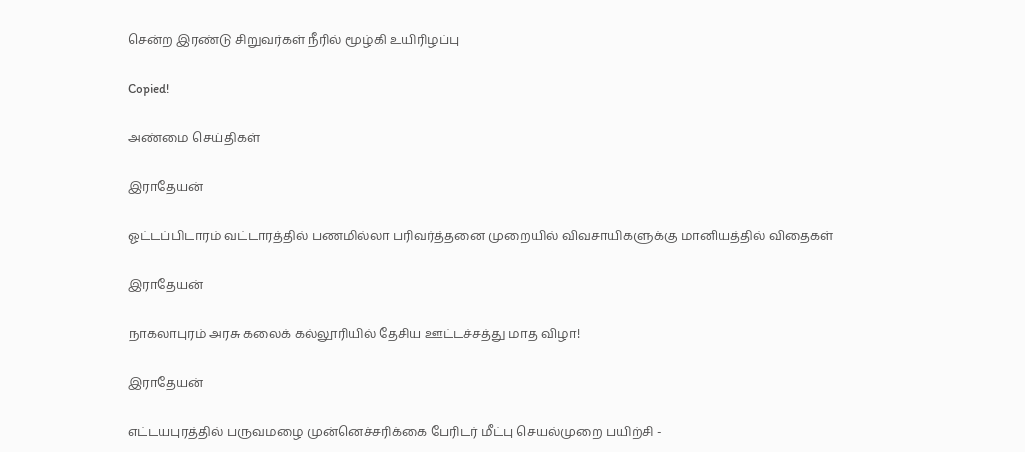சென்ற இரண்டு சிறுவர்கள் நீரில் மூழ்கி உயிரிழப்பு

Copied!

அண்மை செய்திகள்

இராதேயன்

ஓட்டப்பிடாரம் வட்டாரத்தில் பணமில்லா பரிவர்த்தனை முறையில் விவசாயிகளுக்கு மானியத்தில் விதைகள்

இராதேயன்

நாகலாபுரம் அரசு கலைக் கல்லூரியில் தேசிய ஊட்டச்சத்து மாத விழா!

இராதேயன்

எட்டயபுரத்தில் பருவமழை முன்னெச்சரிக்கை பேரிடர் மீட்பு செயல்முறை பயிற்சி -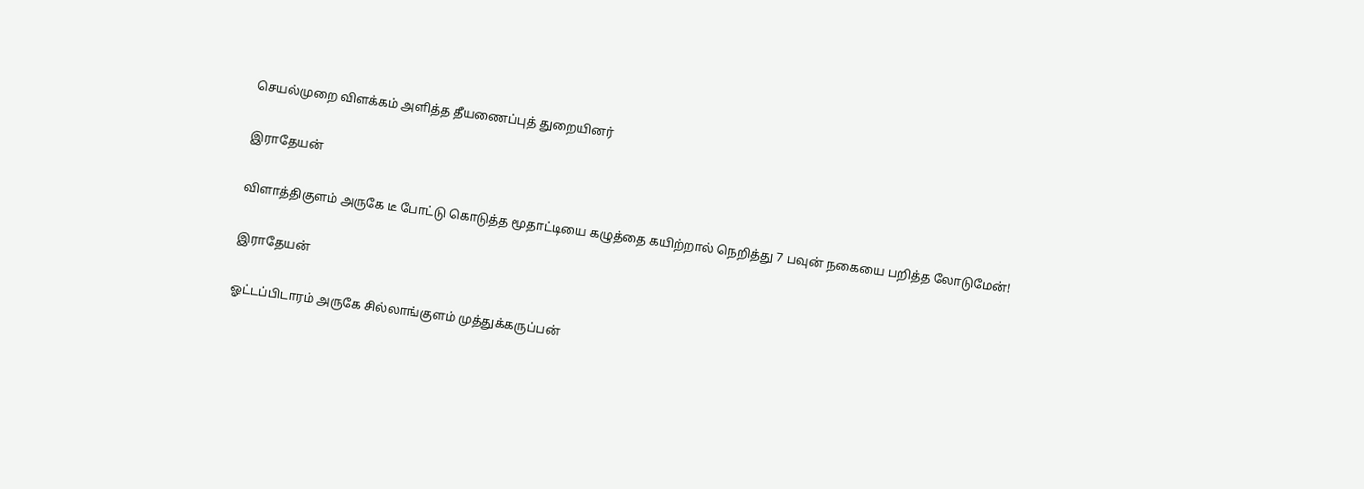செயல்முறை விளக்கம் அளித்த தீயணைப்புத் துறையினர்

இராதேயன்

விளாத்திகுளம் அருகே டீ போட்டு கொடுத்த மூதாட்டியை கழுத்தை கயிற்றால் நெறித்து 7 பவுன் நகையை பறித்த லோடுமேன்!

இராதேயன்

ஓட்டப்பிடாரம் அருகே சில்லாங்குளம் முத்துக்கருப்பன்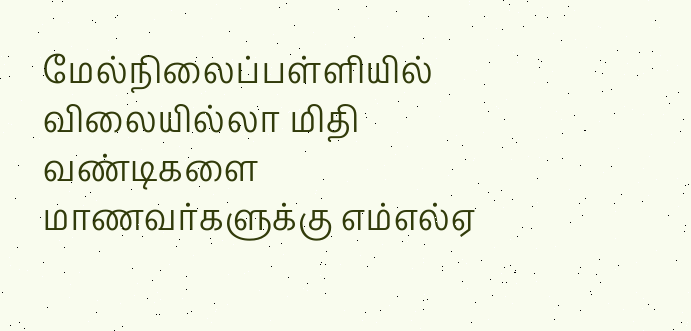மேல்நிலைப்பள்ளியில் விலையில்லா மிதி வண்டிகளை மாணவர்களுக்கு எம்எல்ஏ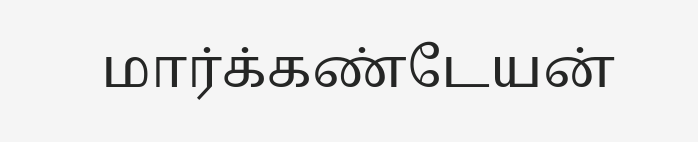மார்க்கண்டேயன்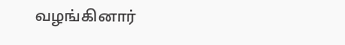வழங்கினார்